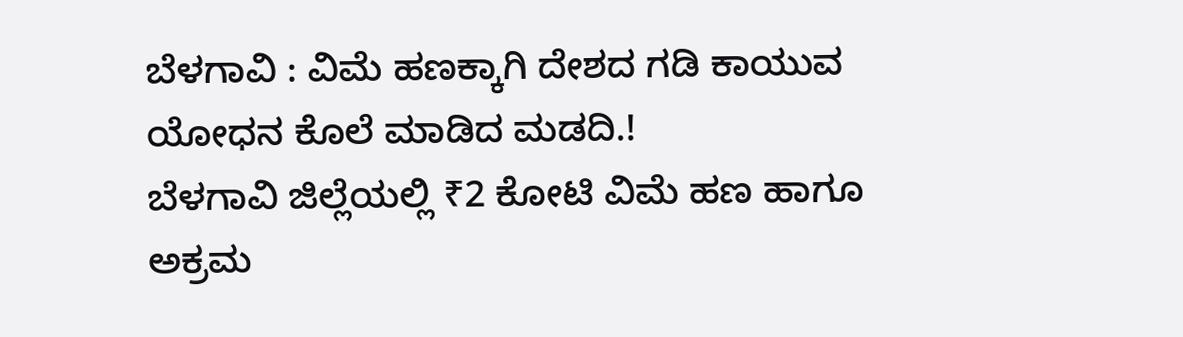ಬೆಳಗಾವಿ : ವಿಮೆ ಹಣಕ್ಕಾಗಿ ದೇಶದ ಗಡಿ ಕಾಯುವ ಯೋಧನ ಕೊಲೆ ಮಾಡಿದ ಮಡದಿ.!
ಬೆಳಗಾವಿ ಜಿಲ್ಲೆಯಲ್ಲಿ ₹2 ಕೋಟಿ ವಿಮೆ ಹಣ ಹಾಗೂ ಅಕ್ರಮ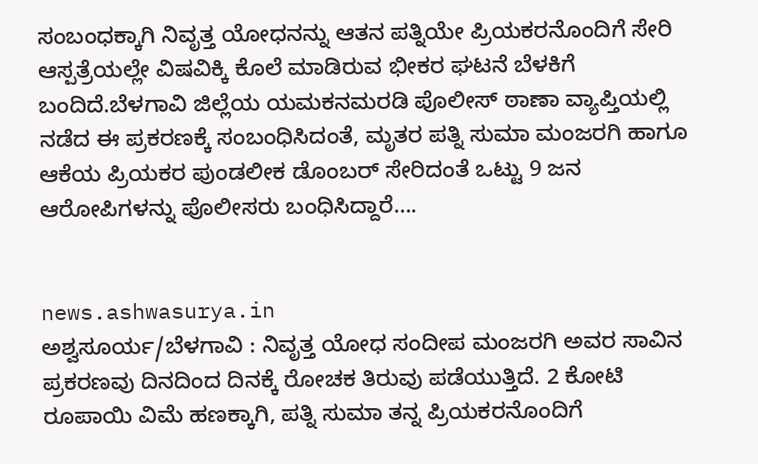ಸಂಬಂಧಕ್ಕಾಗಿ ನಿವೃತ್ತ ಯೋಧನನ್ನು ಆತನ ಪತ್ನಿಯೇ ಪ್ರಿಯಕರನೊಂದಿಗೆ ಸೇರಿ ಆಸ್ಪತ್ರೆಯಲ್ಲೇ ವಿಷವಿಕ್ಕಿ ಕೊಲೆ ಮಾಡಿರುವ ಭೀಕರ ಘಟನೆ ಬೆಳಕಿಗೆ ಬಂದಿದೆ.ಬೆಳಗಾವಿ ಜಿಲ್ಲೆಯ ಯಮಕನಮರಡಿ ಪೊಲೀಸ್ ಠಾಣಾ ವ್ಯಾಪ್ತಿಯಲ್ಲಿ ನಡೆದ ಈ ಪ್ರಕರಣಕ್ಕೆ ಸಂಬಂಧಿಸಿದಂತೆ, ಮೃತರ ಪತ್ನಿ ಸುಮಾ ಮಂಜರಗಿ ಹಾಗೂ ಆಕೆಯ ಪ್ರಿಯಕರ ಪುಂಡಲೀಕ ಡೊಂಬರ್ ಸೇರಿದಂತೆ ಒಟ್ಟು 9 ಜನ ಆರೋಪಿಗಳನ್ನು ಪೊಲೀಸರು ಬಂಧಿಸಿದ್ದಾರೆ….


news.ashwasurya.in
ಅಶ್ವಸೂರ್ಯ/ಬೆಳಗಾವಿ : ನಿವೃತ್ತ ಯೋಧ ಸಂದೀಪ ಮಂಜರಗಿ ಅವರ ಸಾವಿನ ಪ್ರಕರಣವು ದಿನದಿಂದ ದಿನಕ್ಕೆ ರೋಚಕ ತಿರುವು ಪಡೆಯುತ್ತಿದೆ. 2 ಕೋಟಿ ರೂಪಾಯಿ ವಿಮೆ ಹಣಕ್ಕಾಗಿ, ಪತ್ನಿ ಸುಮಾ ತನ್ನ ಪ್ರಿಯಕರನೊಂದಿಗೆ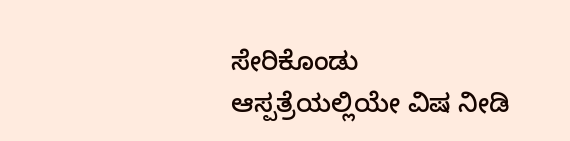ಸೇರಿಕೊಂಡು ಆಸ್ಪತ್ರೆಯಲ್ಲಿಯೇ ವಿಷ ನೀಡಿ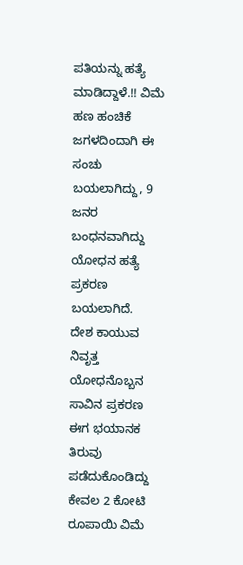ಪತಿಯನ್ನು ಹತ್ಯೆ ಮಾಡಿದ್ದಾಳೆ.!! ವಿಮೆ ಹಣ ಹಂಚಿಕೆ ಜಗಳದಿಂದಾಗಿ ಈ ಸಂಚು ಬಯಲಾಗಿದ್ದು, 9 ಜನರ ಬಂಧನವಾಗಿದ್ದು ಯೋಧನ ಹತ್ಯೆ ಪ್ರಕರಣ ಬಯಲಾಗಿದೆ.
ದೇಶ ಕಾಯುವ ನಿವೃತ್ತ ಯೋಧನೊಬ್ಬನ ಸಾವಿನ ಪ್ರಕರಣ ಈಗ ಭಯಾನಕ ತಿರುವು ಪಡೆದುಕೊಂಡಿದ್ದು ಕೇವಲ 2 ಕೋಟಿ ರೂಪಾಯಿ ವಿಮೆ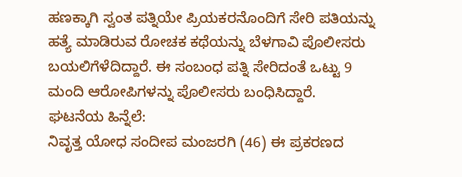ಹಣಕ್ಕಾಗಿ ಸ್ವಂತ ಪತ್ನಿಯೇ ಪ್ರಿಯಕರನೊಂದಿಗೆ ಸೇರಿ ಪತಿಯನ್ನು ಹತ್ಯೆ ಮಾಡಿರುವ ರೋಚಕ ಕಥೆಯನ್ನು ಬೆಳಗಾವಿ ಪೊಲೀಸರು ಬಯಲಿಗೆಳೆದಿದ್ದಾರೆ. ಈ ಸಂಬಂಧ ಪತ್ನಿ ಸೇರಿದಂತೆ ಒಟ್ಟು 9 ಮಂದಿ ಆರೋಪಿಗಳನ್ನು ಪೊಲೀಸರು ಬಂಧಿಸಿದ್ದಾರೆ.
ಘಟನೆಯ ಹಿನ್ನೆಲೆ:
ನಿವೃತ್ತ ಯೋಧ ಸಂದೀಪ ಮಂಜರಗಿ (46) ಈ ಪ್ರಕರಣದ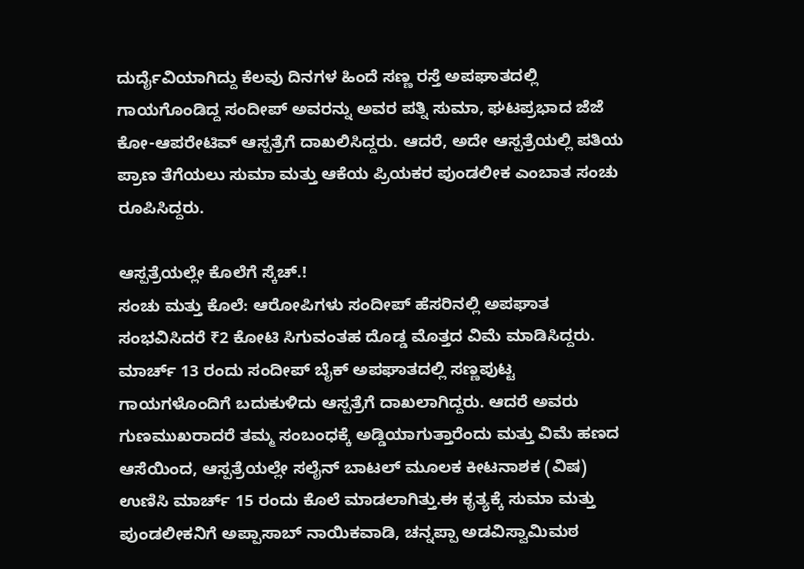ದುರ್ದೈವಿಯಾಗಿದ್ದು ಕೆಲವು ದಿನಗಳ ಹಿಂದೆ ಸಣ್ಣ ರಸ್ತೆ ಅಪಘಾತದಲ್ಲಿ ಗಾಯಗೊಂಡಿದ್ದ ಸಂದೀಪ್ ಅವರನ್ನು ಅವರ ಪತ್ನಿ ಸುಮಾ, ಘಟಪ್ರಭಾದ ಜೆಜೆ ಕೋ-ಆಪರೇಟಿವ್ ಆಸ್ಪತ್ರೆಗೆ ದಾಖಲಿಸಿದ್ದರು. ಆದರೆ, ಅದೇ ಆಸ್ಪತ್ರೆಯಲ್ಲಿ ಪತಿಯ ಪ್ರಾಣ ತೆಗೆಯಲು ಸುಮಾ ಮತ್ತು ಆಕೆಯ ಪ್ರಿಯಕರ ಪುಂಡಲೀಕ ಎಂಬಾತ ಸಂಚು ರೂಪಿಸಿದ್ದರು.

ಆಸ್ಪತ್ರೆಯಲ್ಲೇ ಕೊಲೆಗೆ ಸ್ಕೆಚ್.!
ಸಂಚು ಮತ್ತು ಕೊಲೆ: ಆರೋಪಿಗಳು ಸಂದೀಪ್ ಹೆಸರಿನಲ್ಲಿ ಅಪಘಾತ ಸಂಭವಿಸಿದರೆ ₹2 ಕೋಟಿ ಸಿಗುವಂತಹ ದೊಡ್ಡ ಮೊತ್ತದ ವಿಮೆ ಮಾಡಿಸಿದ್ದರು. ಮಾರ್ಚ್ 13 ರಂದು ಸಂದೀಪ್ ಬೈಕ್ ಅಪಘಾತದಲ್ಲಿ ಸಣ್ಣಪುಟ್ಟ ಗಾಯಗಳೊಂದಿಗೆ ಬದುಕುಳಿದು ಆಸ್ಪತ್ರೆಗೆ ದಾಖಲಾಗಿದ್ದರು. ಆದರೆ ಅವರು ಗುಣಮುಖರಾದರೆ ತಮ್ಮ ಸಂಬಂಧಕ್ಕೆ ಅಡ್ಡಿಯಾಗುತ್ತಾರೆಂದು ಮತ್ತು ವಿಮೆ ಹಣದ ಆಸೆಯಿಂದ, ಆಸ್ಪತ್ರೆಯಲ್ಲೇ ಸಲೈನ್ ಬಾಟಲ್ ಮೂಲಕ ಕೀಟನಾಶಕ (ವಿಷ) ಉಣಿಸಿ ಮಾರ್ಚ್ 15 ರಂದು ಕೊಲೆ ಮಾಡಲಾಗಿತ್ತು.ಈ ಕೃತ್ಯಕ್ಕೆ ಸುಮಾ ಮತ್ತು ಪುಂಡಲೀಕನಿಗೆ ಅಪ್ಪಾಸಾಬ್ ನಾಯಿಕವಾಡಿ, ಚನ್ನಪ್ಪಾ ಅಡವಿಸ್ವಾಮಿಮಠ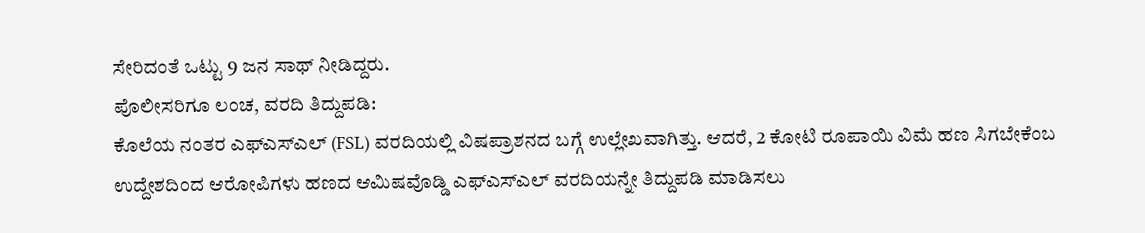ಸೇರಿದಂತೆ ಒಟ್ಟು 9 ಜನ ಸಾಥ್ ನೀಡಿದ್ದರು.
ಪೊಲೀಸರಿಗೂ ಲಂಚ, ವರದಿ ತಿದ್ದುಪಡಿ:
ಕೊಲೆಯ ನಂತರ ಎಫ್ಎಸ್ಎಲ್ (FSL) ವರದಿಯಲ್ಲಿ ವಿಷಪ್ರಾಶನದ ಬಗ್ಗೆ ಉಲ್ಲೇಖವಾಗಿತ್ತು. ಆದರೆ, 2 ಕೋಟಿ ರೂಪಾಯಿ ವಿಮೆ ಹಣ ಸಿಗಬೇಕೆಂಬ ಉದ್ದೇಶದಿಂದ ಆರೋಪಿಗಳು ಹಣದ ಆಮಿಷವೊಡ್ಡಿ ಎಫ್ಎಸ್ಎಲ್ ವರದಿಯನ್ನೇ ತಿದ್ದುಪಡಿ ಮಾಡಿಸಲು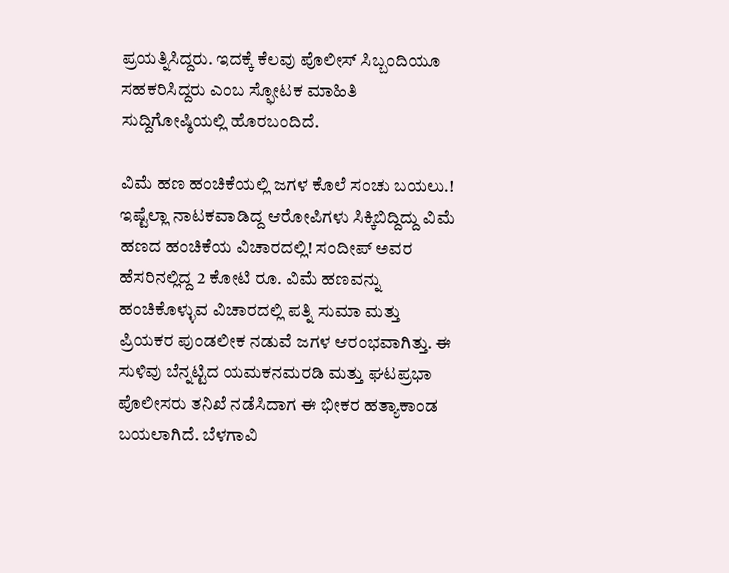ಪ್ರಯತ್ನಿಸಿದ್ದರು. ಇದಕ್ಕೆ ಕೆಲವು ಪೊಲೀಸ್ ಸಿಬ್ಬಂದಿಯೂ ಸಹಕರಿಸಿದ್ದರು ಎಂಬ ಸ್ಫೋಟಕ ಮಾಹಿತಿ ಸುದ್ದಿಗೋಷ್ಠಿಯಲ್ಲಿ ಹೊರಬಂದಿದೆ.

ವಿಮೆ ಹಣ ಹಂಚಿಕೆಯಲ್ಲಿ ಜಗಳ ಕೊಲೆ ಸಂಚು ಬಯಲು.!
ಇಷ್ಟೆಲ್ಲಾ ನಾಟಕವಾಡಿದ್ದ ಆರೋಪಿಗಳು ಸಿಕ್ಕಿಬಿದ್ದಿದ್ದು ವಿಮೆ ಹಣದ ಹಂಚಿಕೆಯ ವಿಚಾರದಲ್ಲಿ! ಸಂದೀಪ್ ಅವರ ಹೆಸರಿನಲ್ಲಿದ್ದ 2 ಕೋಟಿ ರೂ. ವಿಮೆ ಹಣವನ್ನು ಹಂಚಿಕೊಳ್ಳುವ ವಿಚಾರದಲ್ಲಿ ಪತ್ನಿ ಸುಮಾ ಮತ್ತು ಪ್ರಿಯಕರ ಪುಂಡಲೀಕ ನಡುವೆ ಜಗಳ ಆರಂಭವಾಗಿತ್ತು. ಈ ಸುಳಿವು ಬೆನ್ನಟ್ಟಿದ ಯಮಕನಮರಡಿ ಮತ್ತು ಘಟಪ್ರಭಾ ಪೊಲೀಸರು ತನಿಖೆ ನಡೆಸಿದಾಗ ಈ ಭೀಕರ ಹತ್ಯಾಕಾಂಡ ಬಯಲಾಗಿದೆ. ಬೆಳಗಾವಿ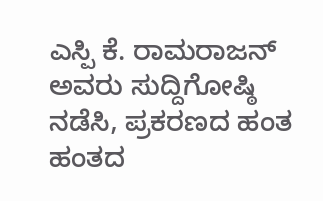ಎಸ್ಪಿ ಕೆ. ರಾಮರಾಜನ್ ಅವರು ಸುದ್ದಿಗೋಷ್ಠಿ ನಡೆಸಿ, ಪ್ರಕರಣದ ಹಂತ ಹಂತದ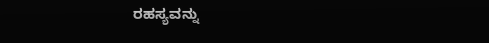ರಹಸ್ಯವನ್ನು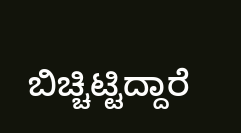ಬಿಚ್ಚಿಟ್ಟಿದ್ದಾರೆ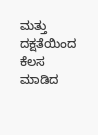ಮತ್ತು ದಕ್ಷತೆಯಿಂದ ಕೆಲಸ ಮಾಡಿದ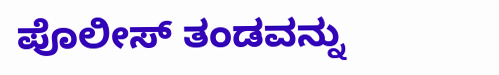ಪೊಲೀಸ್ ತಂಡವನ್ನು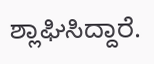ಶ್ಲಾಘಿಸಿದ್ದಾರೆ.